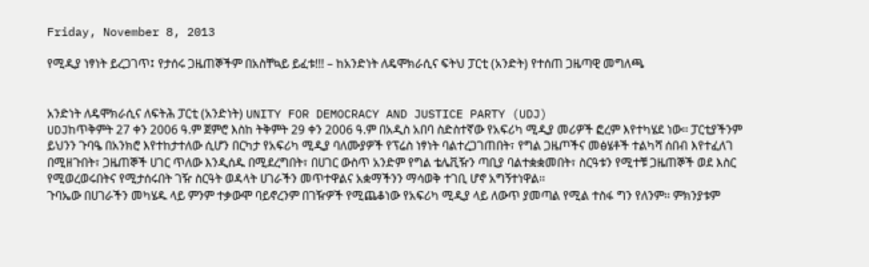Friday, November 8, 2013

የሚዲያ ነፃነት ይረጋገጥ፤ የታሰሩ ጋዜጠኞችም በአስቸኳይ ይፈቱ!!! – ከአንድነት ለዴሞክራሲና ፍትህ ፓርቲ (አንድት) የተሰጠ ጋዜጣዊ መግለጫ


አንድነት ለዴሞክራሲና ለፍትሕ ፓርቲ (አንድነት) UNITY FOR DEMOCRACY AND JUSTICE PARTY (UDJ)
UDJከጥቅምት 27 ቀን 2006 ዓ.ም ጀምሮ እስከ ትቅምት 29 ቀን 2006 ዓ.ም በአዲስ አበባ ስድስተኛው የአፍሪካ ሚዲያ መሪዎች ፎረም እየተካሄደ ነው፡፡ ፓርቲያችንም ይህንን ጉባዔ በአንክሮ እየተከታተለው ሲሆን በርካታ የአፍሪካ ሚዲያ ባለሙያዎች የፕሬስ ነፃነት ባልተረጋገጠበት፣ የግል ጋዜጦችና መፅሄቶች ተልካሻ ሰበብ እየተፈለገ በሚዘጉበት፣ ጋዜጠኞች ሀገር ጥለው እንዲሰዱ በሚደረግበት፣ በሀገር ውስጥ አንድም የግል ቴሌቪዥን ጣቢያ ባልተቋቋመበት፣ ስርዓቱን የሚተቹ ጋዜጠኞች ወደ እስር የሚወረወሩበትና የሚታሰሩበት ገዥ ስርዓት ወዳላት ሀገራችን መጥተዋልና አቋማችንን ማሳወቅ ተገቢ ሆኖ አግኝተነዋል፡፡
ጉባኤው በሀገራችን መካሄዱ ላይ ምንም ተቃውሞ ባይኖረንም በገዥዎች የሚጨቆነው የአፍሪካ ሚዲያ ላይ ለውጥ ያመጣል የሚል ተስፋ ግን የለንም፡፡ ምክንያቱም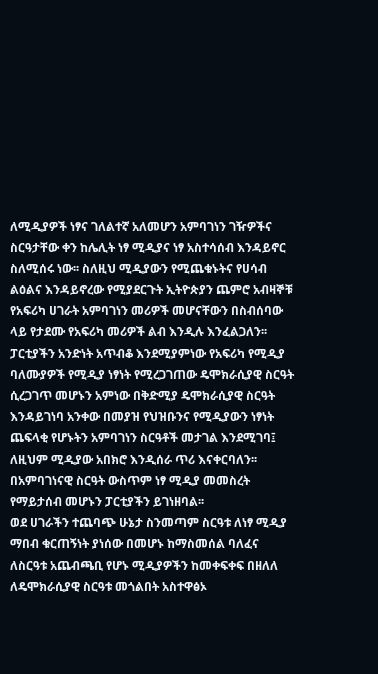ለሚዲያዎች ነፃና ገለልተኛ አለመሆን አምባገነን ገዥዎችና ስርዓታቸው ቀን ከሌሊት ነፃ ሚዲያና ነፃ አስተሳሰብ እንዳይኖር ስለሚሰሩ ነው፡፡ ስለዚህ ሚዲያውን የሚጨቁኑትና የሀሳብ ልዕልና እንዳይኖረው የሚያደርጉት ኢትዮጵያን ጨምሮ አብዛኞቹ የአፍሪካ ሀገራት አምባገነን መሪዎች መሆናቸውን በስብሰባው ላይ የታደሙ የአፍሪካ መሪዎች ልብ እንዲሉ እንፈልጋለን፡፡
ፓርቲያችን አንድነት አጥብቆ እንደሚያምነው የአፍሪካ የሚዲያ ባለሙያዎች የሚዲያ ነፃነት የሚረጋገጠው ዴሞክራሲያዊ ስርዓት ሲረጋገጥ መሆኑን አምነው በቅድሚያ ዴሞክራሲያዊ ስርዓት እንዳይገነባ አንቀው በመያዝ የህዝቡንና የሚዲያውን ነፃነት ጨፍላቂ የሆኑትን አምባገነን ስርዓቶች መታገል እንደሚገባ፤ ለዚህም ሚዲያው አበክሮ እንዲሰራ ጥሪ እናቀርባለን፡፡ በአምባገነናዊ ስርዓት ውስጥም ነፃ ሚዲያ መመስረት የማይታሰብ መሆኑን ፓርቲያችን ይገነዘባል፡፡
ወደ ሀገራችን ተጨባጭ ሁኔታ ስንመጣም ስርዓቱ ለነፃ ሚዲያ ማበብ ቁርጠኝነት ያነሰው በመሆኑ ከማስመሰል ባለፈና ለስርዓቱ አጨብጫቢ የሆኑ ሚዲያዎችን ከመቀፍቀፍ በዘለለ ለዴሞክራሲያዊ ስርዓቱ መጎልበት አስተዋፅኦ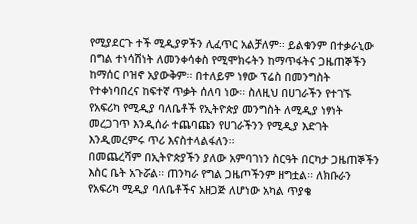የሚያደርጉ ተች ሚዲያዎችን ሊፈጥር አልቻለም፡፡ ይልቁንም በተቃራኒው በግል ተነሳሽነት ለመንቀሳቀስ የሚሞክሩትን ከማጥፋትና ጋዜጠኞችን ከማሰር ቦዝኖ አያውቅም፡፡ በተለይም ነፃው ፕሬስ በመንግስት የተቀነባበረና ከፍተኛ ጥቃት ሰለባ ነው፡፡ ስለዚህ በሀገራችን የተገኙ የአፍሪካ የሚዲያ ባለቤቶች የኢትዮጵያ መንግስት ለሚዲያ ነፃነት መረጋገጥ እንዲሰራ ተጨባጩን የሀገራችንን የሚዲያ እድገት እንዲመረምሩ ጥሪ እናስተላልፋለን፡፡
በመጨረሻም በኢትዮጵያችን ያለው አምባገነን ስርዓት በርካታ ጋዜጠኞችን እስር ቤት አጉሯል፡፡ ጠንካራ የግል ጋዜጦችንም ዘግቷል፡፡ ለክቡራን የአፍሪካ ሚዲያ ባለቤቶችና አዘጋጅ ለሆነው አካል ጥያቄ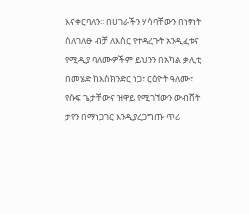እናቀርባለን፡፡ በሀገራችን ሃሳባቸውን በነፃነት ስለገለፁ ብቻ ለእስር የተዳረጉት አንዲፈቱና የሚዲያ ባለሙዎችም ይህንን በአካል ቃሊቲ በመሄድ ከእስክንድር ነጋ፣ ርዕዮት ዓለሙ፣ የሱፍ ጌታቸውና ዝዋይ የሚገኘውን ውብሸት ታየን በማነጋገር እንዲያረጋግጡ ጥሪ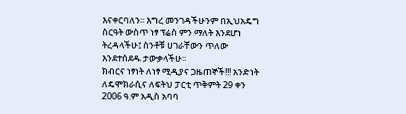እናቀርባለን፡፡ እግረ መንገዳችሁንም በኢህአዴግ ስርዓት ውስጥ ነፃ ፕሬስ ምን ማለት እንደሆነ ትረዳላችሁ፤ ስንቶቹ ሀገራቸውን ጥለው እንደተሰደዱ ታውቃላችሁ፡፡
ክብርና ነፃነት ለነፃ ሚዲያና ጋዜጠኞች!!! አንድነት ለዴሞክራሲና ለፍትህ ፓርቲ ጥቅምት 29 ቀን 2006 ዓ.ም አዲስ አባባ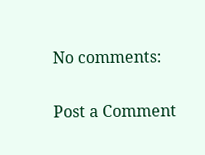No comments:

Post a Comment